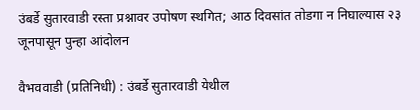उंबर्डे सुतारवाडी रस्ता प्रश्नावर उपोषण स्थगित; आठ दिवसांत तोडगा न निघाल्यास २३ जूनपासून पुन्हा आंदोलन

वैभववाडी (प्रतिनिधी) : उंबर्डे सुतारवाडी येथील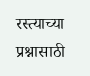रस्त्याच्या प्रश्नासाठी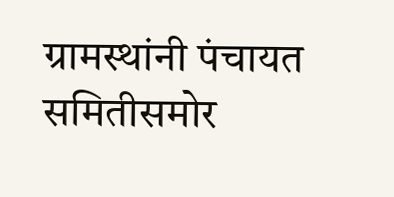ग्रामस्थांनी पंचायत समितीसमोर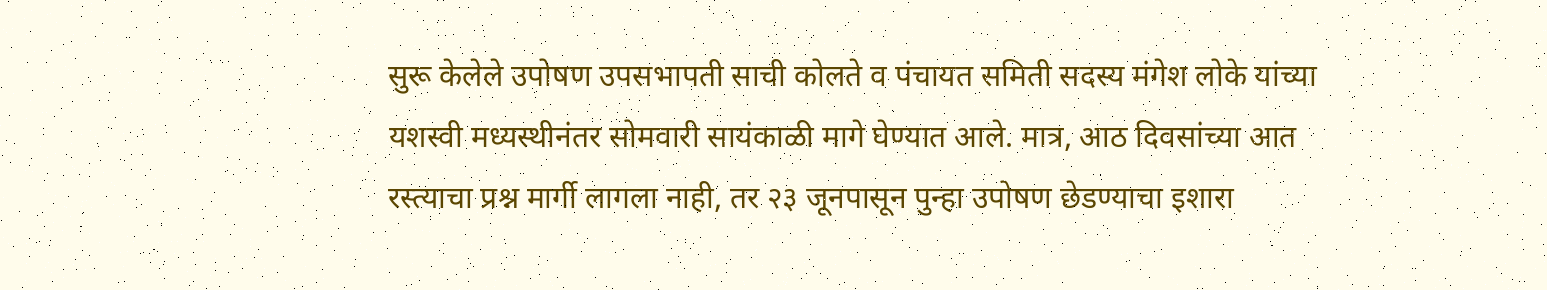सुरू केलेले उपोषण उपसभापती साची कोलते व पंचायत समिती सदस्य मंगेश लोके यांच्या यशस्वी मध्यस्थीनंतर सोमवारी सायंकाळी मागे घेण्यात आले. मात्र, आठ दिवसांच्या आत रस्त्याचा प्रश्न मार्गी लागला नाही, तर २३ जूनपासून पुन्हा उपोषण छेडण्याचा इशारा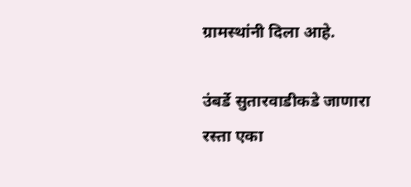ग्रामस्थांनी दिला आहे.

उंबर्डे सुतारवाडीकडे जाणारा रस्ता एका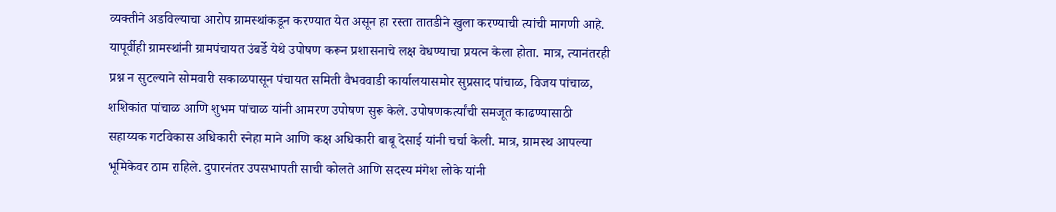व्यक्तीने अडविल्याचा आरोप ग्रामस्थांकडून करण्यात येत असून हा रस्ता तातडीने खुला करण्याची त्यांची मागणी आहे. यापूर्वीही ग्रामस्थांनी ग्रामपंचायत उंबर्डे येथे उपोषण करून प्रशासनाचे लक्ष वेधण्याचा प्रयत्न केला होता. मात्र, त्यानंतरही प्रश्न न सुटल्याने सोमवारी सकाळपासून पंचायत समिती वैभववाडी कार्यालयासमोर सुप्रसाद पांचाळ, विजय पांचाळ, शशिकांत पांचाळ आणि शुभम पांचाळ यांनी आमरण उपोषण सुरू केले. उपोषणकर्त्यांची समजूत काढण्यासाठी सहाय्यक गटविकास अधिकारी स्नेहा माने आणि कक्ष अधिकारी बाबू देसाई यांनी चर्चा केली. मात्र, ग्रामस्थ आपल्या भूमिकेवर ठाम राहिले. दुपारनंतर उपसभापती साची कोलते आणि सदस्य मंगेश लोके यांनी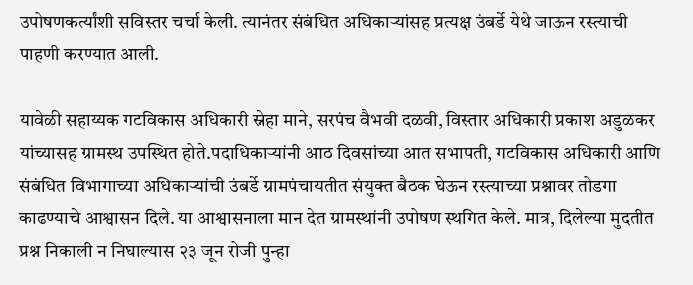उपोषणकर्त्यांशी सविस्तर चर्चा केली. त्यानंतर संबंधित अधिकाऱ्यांसह प्रत्यक्ष उंबर्डे येथे जाऊन रस्त्याची पाहणी करण्यात आली.

यावेळी सहाय्यक गटविकास अधिकारी स्नेहा माने, सरपंच वैभवी दळवी, विस्तार अधिकारी प्रकाश अडुळकर यांच्यासह ग्रामस्थ उपस्थित होते.पदाधिकाऱ्यांनी आठ दिवसांच्या आत सभापती, गटविकास अधिकारी आणि संबंधित विभागाच्या अधिकाऱ्यांची उंबर्डे ग्रामपंचायतीत संयुक्त बैठक घेऊन रस्त्याच्या प्रश्नावर तोडगा काढण्याचे आश्वासन दिले. या आश्वासनाला मान देत ग्रामस्थांनी उपोषण स्थगित केले. मात्र, दिलेल्या मुदतीत प्रश्न निकाली न निघाल्यास २३ जून रोजी पुन्हा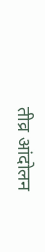तीव्र आंदोलन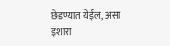छेडण्यात येईल, असा इशारा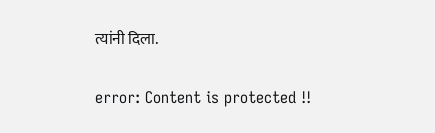त्यांनी दिला.

error: Content is protected !!